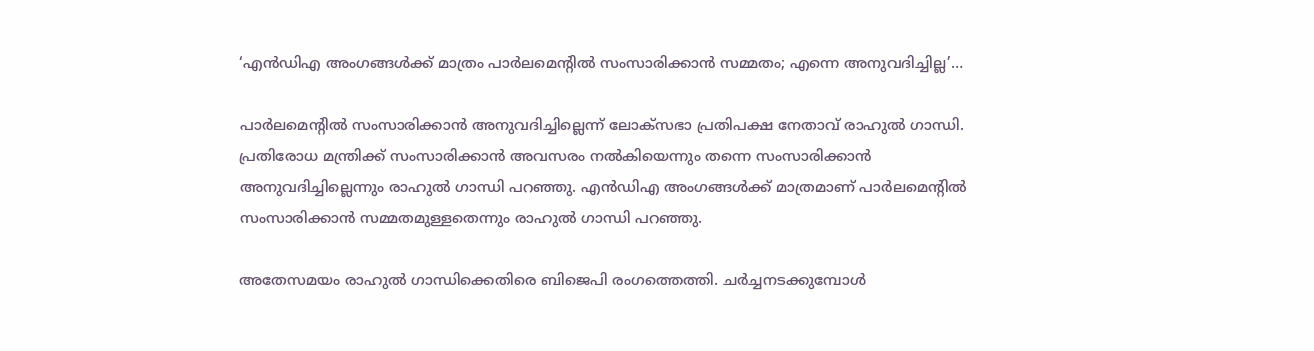‘എന്‍ഡിഎ അംഗങ്ങള്‍ക്ക് മാത്രം പാര്‍ലമെന്റില്‍ സംസാരിക്കാന്‍ സമ്മതം; എന്നെ അനുവദിച്ചില്ല’…

പാര്‍ലമെന്റില്‍ സംസാരിക്കാന്‍ അനുവദിച്ചില്ലെന്ന് ലോക്‌സഭാ പ്രതിപക്ഷ നേതാവ് രാഹുല്‍ ഗാന്ധി. പ്രതിരോധ മന്ത്രിക്ക് സംസാരിക്കാന്‍ അവസരം നല്‍കിയെന്നും തന്നെ സംസാരിക്കാന്‍ അനുവദിച്ചില്ലെന്നും രാഹുല്‍ ഗാന്ധി പറഞ്ഞു. എന്‍ഡിഎ അംഗങ്ങള്‍ക്ക് മാത്രമാണ് പാര്‍ലമെന്റില്‍ സംസാരിക്കാന്‍ സമ്മതമുള്ളതെന്നും രാഹുല്‍ ഗാന്ധി പറഞ്ഞു.

അതേസമയം രാഹുല്‍ ഗാന്ധിക്കെതിരെ ബിജെപി രംഗത്തെത്തി. ചര്‍ച്ചനടക്കുമ്പോള്‍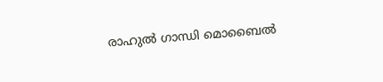രാഹുല്‍ ഗാന്ധി മൊബൈല്‍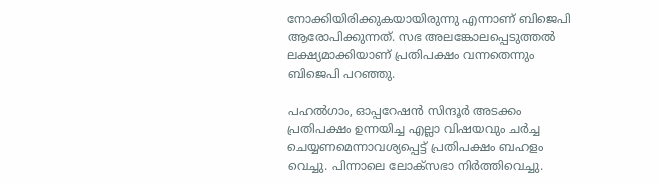നോക്കിയിരിക്കുകയായിരുന്നു എന്നാണ് ബിജെപി ആരോപിക്കുന്നത്. സഭ അലങ്കോലപ്പെടുത്തല്‍ ലക്ഷ്യമാക്കിയാണ് പ്രതിപക്ഷം വന്നതെന്നും ബിജെപി പറഞ്ഞു.

പഹല്‍ഗാം, ഓപ്പറേഷന്‍ സിന്ദൂര്‍ അടക്കം പ്രതിപക്ഷം ഉന്നയിച്ച എല്ലാ വിഷയവും ചര്‍ച്ച ചെയ്യണമെന്നാവശ്യപ്പെട്ട് പ്രതിപക്ഷം ബഹളം വെച്ചു. പിന്നാലെ ലോക്‌സഭാ നിര്‍ത്തിവെച്ചു.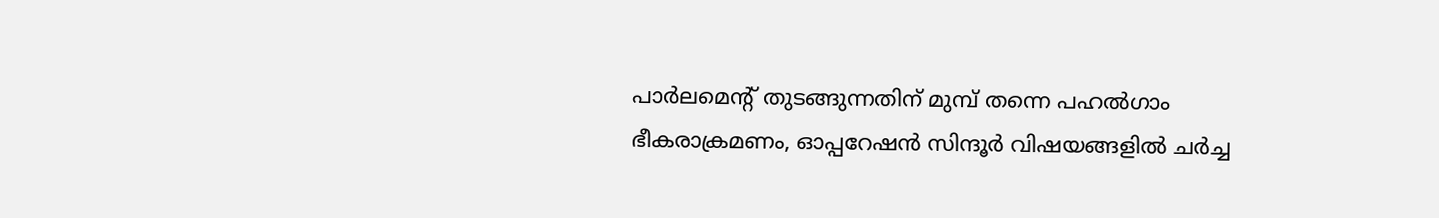പാര്‍ലമെന്റ് തുടങ്ങുന്നതിന് മുമ്പ് തന്നെ പഹല്‍ഗാം ഭീകരാക്രമണം, ഓപ്പറേഷന്‍ സിന്ദൂര്‍ വിഷയങ്ങളില്‍ ചര്‍ച്ച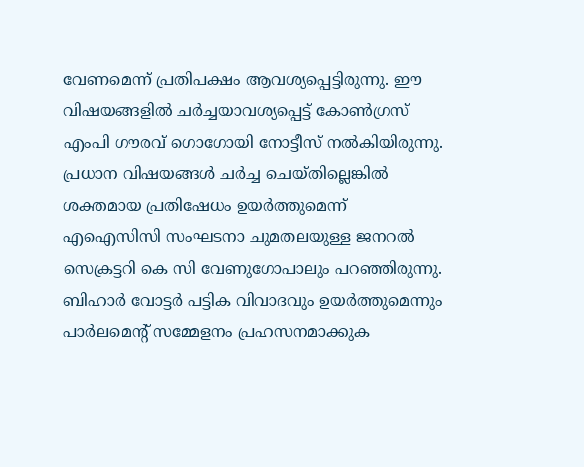വേണമെന്ന് പ്രതിപക്ഷം ആവശ്യപ്പെട്ടിരുന്നു. ഈ വിഷയങ്ങളില്‍ ചര്‍ച്ചയാവശ്യപ്പെട്ട് കോണ്‍ഗ്രസ് എംപി ഗൗരവ് ഗൊഗോയി നോട്ടീസ് നല്‍കിയിരുന്നു. പ്രധാന വിഷയങ്ങള്‍ ചര്‍ച്ച ചെയ്തില്ലെങ്കില്‍ ശക്തമായ പ്രതിഷേധം ഉയര്‍ത്തുമെന്ന് എഐസിസി സംഘടനാ ചുമതലയുള്ള ജനറല്‍ സെക്രട്ടറി കെ സി വേണുഗോപാലും പറഞ്ഞിരുന്നു. ബിഹാര്‍ വോട്ടര്‍ പട്ടിക വിവാദവും ഉയര്‍ത്തുമെന്നും പാര്‍ലമെന്റ് സമ്മേളനം പ്രഹസനമാക്കുക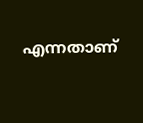എന്നതാണ്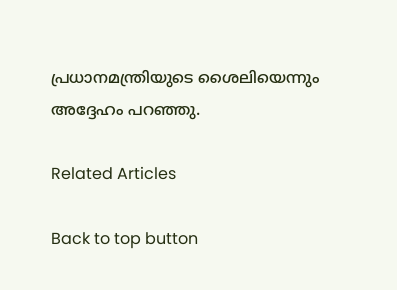പ്രധാനമന്ത്രിയുടെ ശൈലിയെന്നും അദ്ദേഹം പറഞ്ഞു.

Related Articles

Back to top button